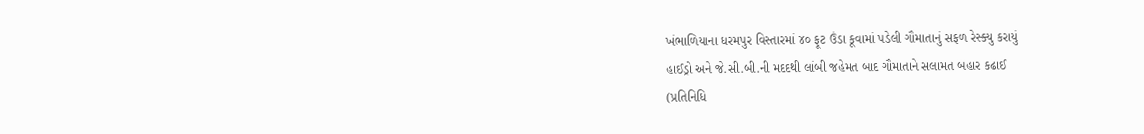ખંભાળિયાના ધરમપુર વિસ્તારમાં ૪૦ ફૂટ ઉંડા કૂવામાં પડેલી ગૌમાતાનું સફળ રેસ્ક્યુ કરાયું
હાઈડ્રો અને જે.સી.બી.ની મદદથી લાંબી જહેમત બાદ ગૌમાતાને સલામત બહાર કઢાઈ
(પ્રતિનિધિ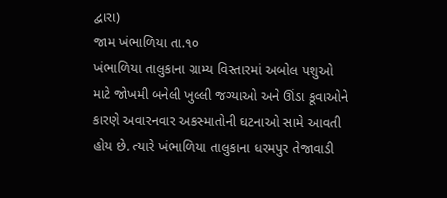દ્વારા)
જામ ખંભાળિયા તા.૧૦
ખંભાળિયા તાલુકાના ગ્રામ્ય વિસ્તારમાં અબોલ પશુઓ માટે જોખમી બનેલી ખુલ્લી જગ્યાઓ અને ઊંડા કૂવાઓને કારણે અવારનવાર અકસ્માતોની ઘટનાઓ સામે આવતી હોય છે. ત્યારે ખંભાળિયા તાલુકાના ધરમપુર તેજાવાડી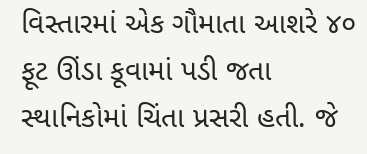વિસ્તારમાં એક ગૌમાતા આશરે ૪૦ ફૂટ ઊંડા કૂવામાં પડી જતા સ્થાનિકોમાં ચિંતા પ્રસરી હતી. જે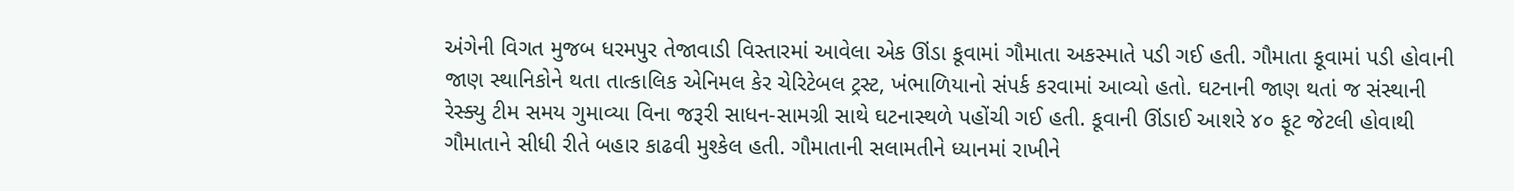અંગેની વિગત મુજબ ધરમપુર તેજાવાડી વિસ્તારમાં આવેલા એક ઊંડા કૂવામાં ગૌમાતા અકસ્માતે પડી ગઈ હતી. ગૌમાતા કૂવામાં પડી હોવાની જાણ સ્થાનિકોને થતા તાત્કાલિક એનિમલ કેર ચેરિટેબલ ટ્રસ્ટ, ખંભાળિયાનો સંપર્ક કરવામાં આવ્યો હતો. ઘટનાની જાણ થતાં જ સંસ્થાની રેસ્ક્યુ ટીમ સમય ગુમાવ્યા વિના જરૂરી સાધન-સામગ્રી સાથે ઘટનાસ્થળે પહોંચી ગઈ હતી. કૂવાની ઊંડાઈ આશરે ૪૦ ફૂટ જેટલી હોવાથી ગૌમાતાને સીધી રીતે બહાર કાઢવી મુશ્કેલ હતી. ગૌમાતાની સલામતીને ધ્યાનમાં રાખીને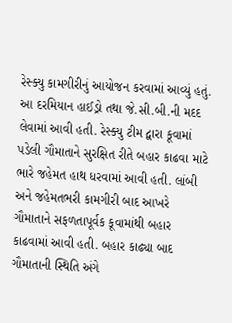રેસ્ક્યુ કામગીરીનું આયોજન કરવામાં આવ્યું હતું. આ દરમિયાન હાઈડ્રો તથા જે.સી.બી.ની મદદ લેવામાં આવી હતી. રેસ્ક્યુ ટીમ દ્વારા કૂવામાં પડેલી ગૌમાતાને સુરક્ષિત રીતે બહાર કાઢવા માટે ભારે જહેમત હાથ ધરવામાં આવી હતી. લાંબી અને જહેમતભરી કામગીરી બાદ આખરે ગૌમાતાને સફળતાપૂર્વક કૂવામાંથી બહાર કાઢવામાં આવી હતી. બહાર કાઢ્યા બાદ ગૌમાતાની સ્થિતિ અંગે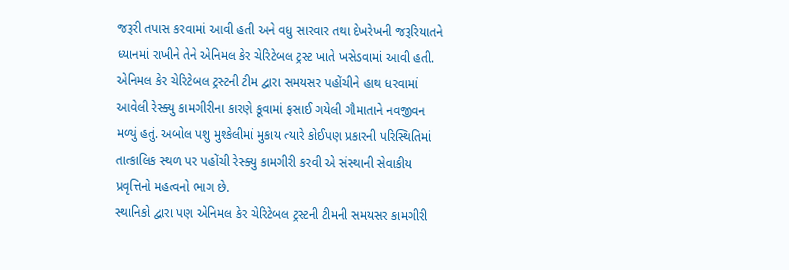જરૂરી તપાસ કરવામાં આવી હતી અને વધુ સારવાર તથા દેખરેખની જરૂરિયાતને ધ્યાનમાં રાખીને તેને એનિમલ કેર ચેરિટેબલ ટ્રસ્ટ ખાતે ખસેડવામાં આવી હતી. એનિમલ કેર ચેરિટેબલ ટ્રસ્ટની ટીમ દ્વારા સમયસર પહોંચીને હાથ ધરવામાં આવેલી રેસ્ક્યુ કામગીરીના કારણે કૂવામાં ફસાઈ ગયેલી ગૌમાતાને નવજીવન મળ્યું હતું. અબોલ પશુ મુશ્કેલીમાં મુકાય ત્યારે કોઈપણ પ્રકારની પરિસ્થિતિમાં તાત્કાલિક સ્થળ પર પહોંચી રેસ્ક્યુ કામગીરી કરવી એ સંસ્થાની સેવાકીય પ્રવૃત્તિનો મહત્વનો ભાગ છે.
સ્થાનિકો દ્વારા પણ એનિમલ કેર ચેરિટેબલ ટ્રસ્ટની ટીમની સમયસર કામગીરી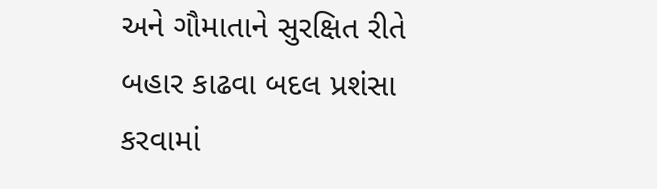અને ગૌમાતાને સુરક્ષિત રીતે બહાર કાઢવા બદલ પ્રશંસા કરવામાં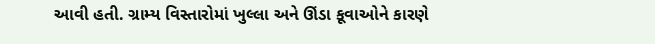આવી હતી. ગ્રામ્ય વિસ્તારોમાં ખુલ્લા અને ઊંડા કૂવાઓને કારણે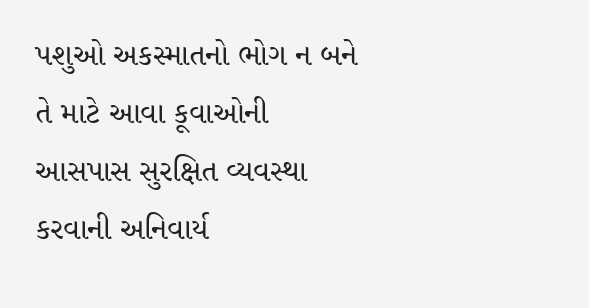પશુઓ અકસ્માતનો ભોગ ન બને તે માટે આવા કૂવાઓની આસપાસ સુરક્ષિત વ્યવસ્થા કરવાની અનિવાર્ય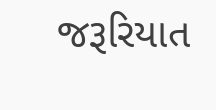જરૂરિયાત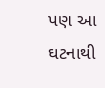પણ આ ઘટનાથી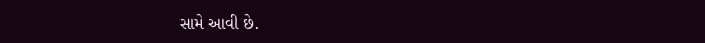સામે આવી છે.